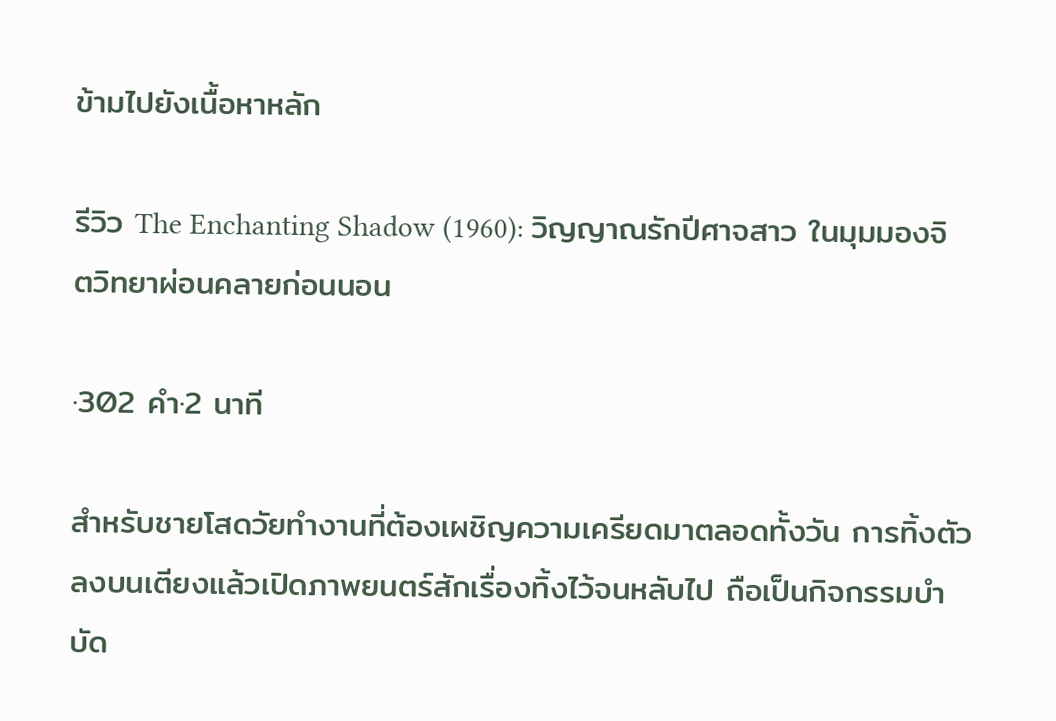ข้ามไปยังเนื้อหาหลัก

รีวิว The Enchanting Shadow (1960): วิญญาณรักปีศาจสาว ในมุมมองจิตวิทยาผ่อนคลายก่อนนอน

·302 คำ·2 นาที

สำหรับชายโสดวัยทำงานที่ต้องเผชิญความเครียดมาตลอดทั้งวัน การทิ้งตัวลงบนเตียงแล้วเปิดภาพยนตร์สักเรื่องทิ้งไว้จนหลับไป ถือเป็นกิจกรรมบำบัด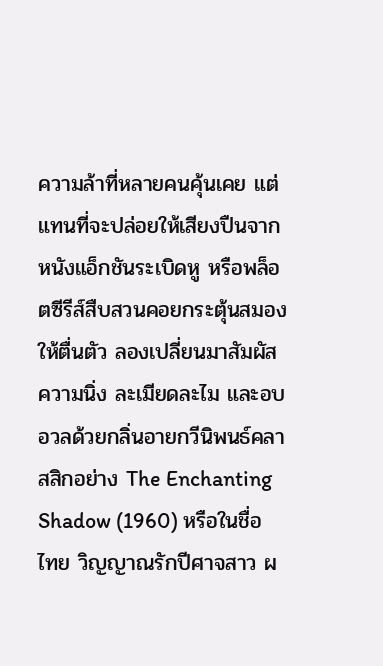ความล้าที่หลายคนคุ้นเคย แต่แทนที่จะปล่อยให้เสียงปืนจากหนังแอ็กชันระเบิดหู หรือพล็อตซีรีส์สืบสวนคอยกระตุ้นสมองให้ตื่นตัว ลองเปลี่ยนมาสัมผัสความนิ่ง ละเมียดละไม และอบอวลด้วยกลิ่นอายกวีนิพนธ์คลาสสิกอย่าง The Enchanting Shadow (1960) หรือในชื่อไทย วิญญาณรักปีศาจสาว ผ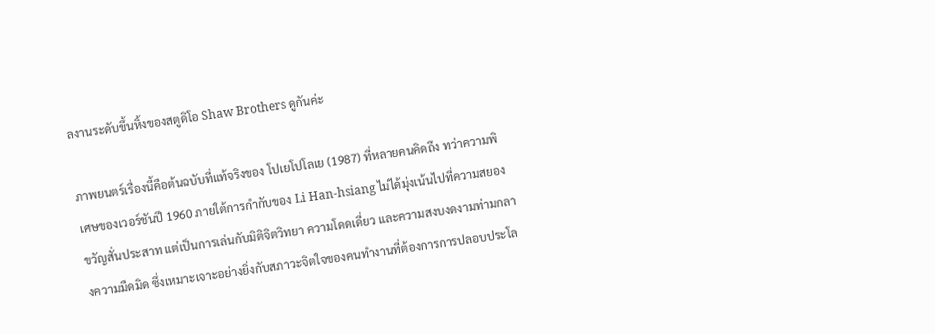ลงานระดับขึ้นหิ้งของสตูดิโอ Shaw Brothers ดูกันค่ะ

ภาพยนตร์เรื่องนี้คือต้นฉบับที่แท้จริงของ โปเยโปโลเย (1987) ที่หลายคนคิดถึง ทว่าความพิเศษของเวอร์ชันปี 1960 ภายใต้การกำกับของ Li Han-hsiang ไม่ได้มุ่งเน้นไปที่ความสยองขวัญสั่นประสาท แต่เป็นการเล่นกับมิติจิตวิทยา ความโดดเดี่ยว และความสงบงดงามท่ามกลางความมืดมิด ซึ่งเหมาะเจาะอย่างยิ่งกับสภาวะจิตใจของคนทำงานที่ต้องการการปลอบประโล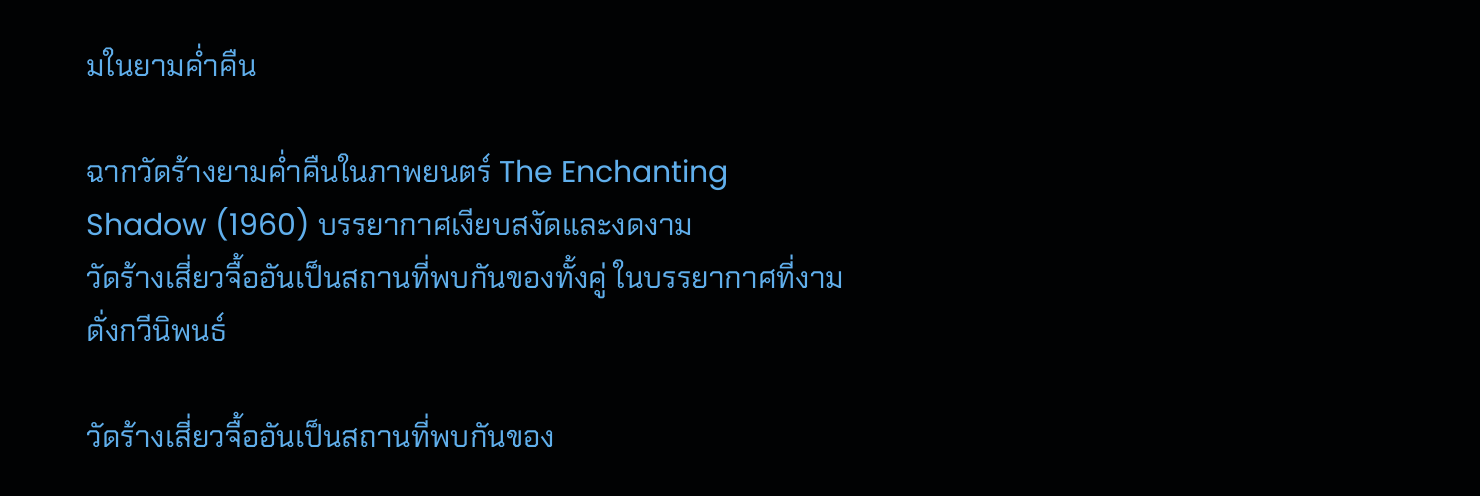มในยามค่ำคืน

ฉากวัดร้างยามค่ำคืนในภาพยนตร์ The Enchanting Shadow (1960) บรรยากาศเงียบสงัดและงดงาม
วัดร้างเสี่ยวจื้ออันเป็นสถานที่พบกันของทั้งคู่ ในบรรยากาศที่งามดั่งกวีนิพนธ์

วัดร้างเสี่ยวจื้ออันเป็นสถานที่พบกันของ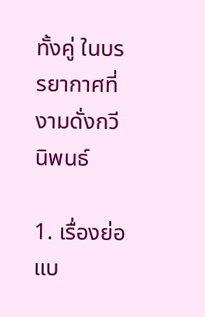ทั้งคู่ ในบรรยากาศที่งามดั่งกวีนิพนธ์

1. เรื่องย่อแบ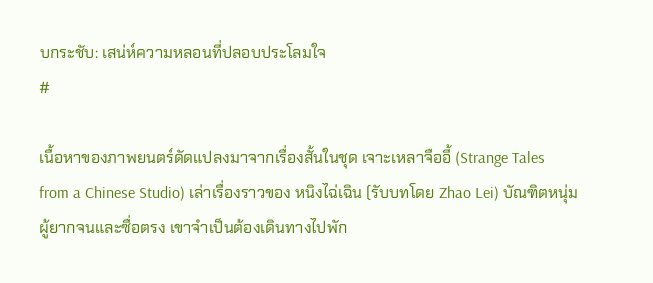บกระชับ: เสน่ห์ความหลอนที่ปลอบประโลมใจ
#

เนื้อหาของภาพยนตร์ดัดแปลงมาจากเรื่องสั้นในชุด เจาะเหลาจืออี้ (Strange Tales from a Chinese Studio) เล่าเรื่องราวของ หนิงไฉ่เฉิน (รับบทโดย Zhao Lei) บัณฑิตหนุ่มผู้ยากจนและซื่อตรง เขาจำเป็นต้องเดินทางไปพัก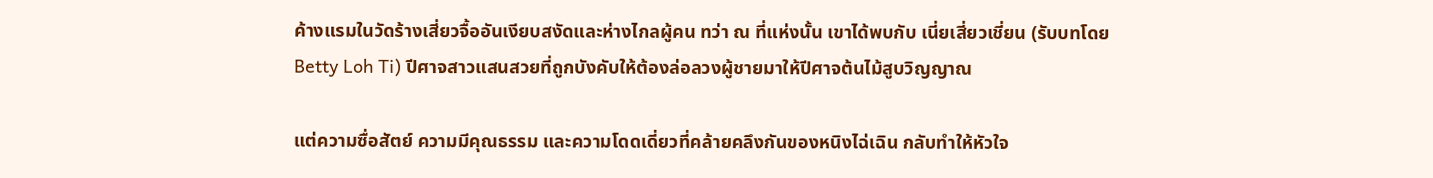ค้างแรมในวัดร้างเสี่ยวจื้ออันเงียบสงัดและห่างไกลผู้คน ทว่า ณ ที่แห่งนั้น เขาได้พบกับ เนี่ยเสี่ยวเชี่ยน (รับบทโดย Betty Loh Ti) ปีศาจสาวแสนสวยที่ถูกบังคับให้ต้องล่อลวงผู้ชายมาให้ปีศาจต้นไม้สูบวิญญาณ

แต่ความซื่อสัตย์ ความมีคุณธรรม และความโดดเดี่ยวที่คล้ายคลึงกันของหนิงไฉ่เฉิน กลับทำให้หัวใจ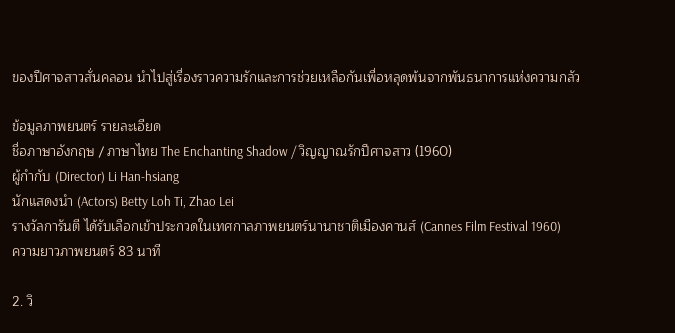ของปีศาจสาวสั่นคลอน นำไปสู่เรื่องราวความรักและการช่วยเหลือกันเพื่อหลุดพ้นจากพันธนาการแห่งความกลัว

ข้อมูลภาพยนตร์ รายละเอียด
ชื่อภาษาอังกฤษ / ภาษาไทย The Enchanting Shadow / วิญญาณรักปีศาจสาว (1960)
ผู้กำกับ (Director) Li Han-hsiang
นักแสดงนำ (Actors) Betty Loh Ti, Zhao Lei
รางวัลการันตี ได้รับเลือกเข้าประกวดในเทศกาลภาพยนตร์นานาชาติเมืองคานส์ (Cannes Film Festival 1960)
ความยาวภาพยนตร์ 83 นาที

2. วิ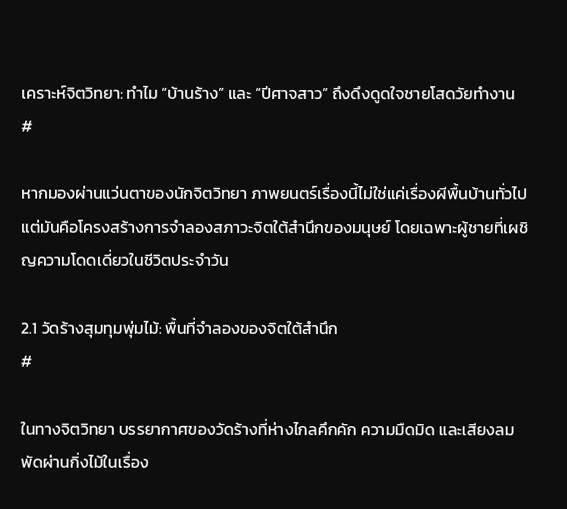เคราะห์จิตวิทยา: ทำไม “บ้านร้าง” และ “ปีศาจสาว” ถึงดึงดูดใจชายโสดวัยทำงาน
#

หากมองผ่านแว่นตาของนักจิตวิทยา ภาพยนตร์เรื่องนี้ไม่ใช่แค่เรื่องผีพื้นบ้านทั่วไป แต่มันคือโครงสร้างการจำลองสภาวะจิตใต้สำนึกของมนุษย์ โดยเฉพาะผู้ชายที่เผชิญความโดดเดี่ยวในชีวิตประจำวัน

2.1 วัดร้างสุมทุมพุ่มไม้: พื้นที่จำลองของจิตใต้สำนึก
#

ในทางจิตวิทยา บรรยากาศของวัดร้างที่ห่างไกลคึกคัก ความมืดมิด และเสียงลมพัดผ่านกิ่งไม้ในเรื่อง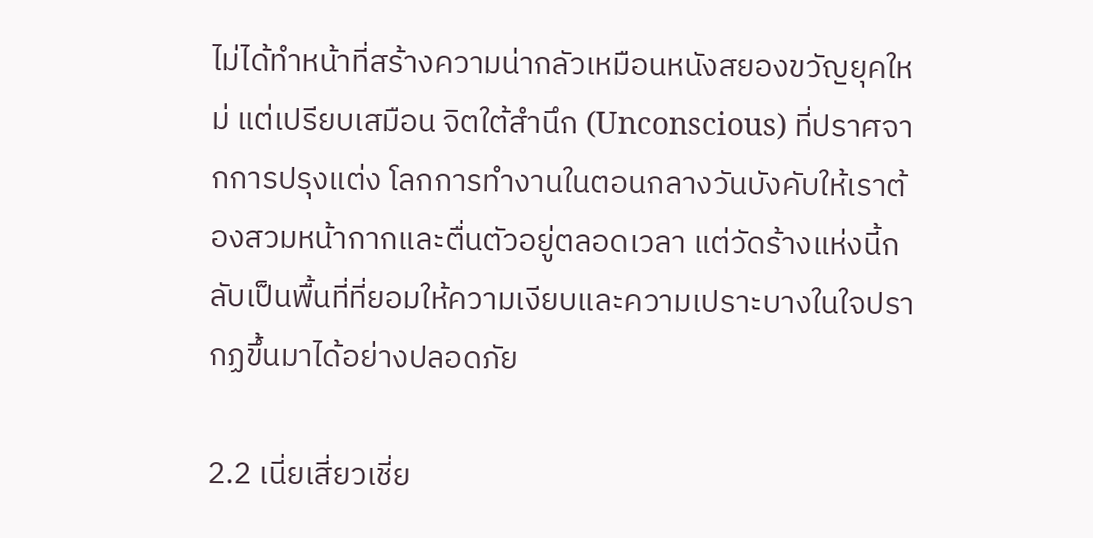ไม่ได้ทำหน้าที่สร้างความน่ากลัวเหมือนหนังสยองขวัญยุคใหม่ แต่เปรียบเสมือน จิตใต้สำนึก (Unconscious) ที่ปราศจากการปรุงแต่ง โลกการทำงานในตอนกลางวันบังคับให้เราต้องสวมหน้ากากและตื่นตัวอยู่ตลอดเวลา แต่วัดร้างแห่งนี้กลับเป็นพื้นที่ที่ยอมให้ความเงียบและความเปราะบางในใจปรากฏขึ้นมาได้อย่างปลอดภัย

2.2 เนี่ยเสี่ยวเชี่ย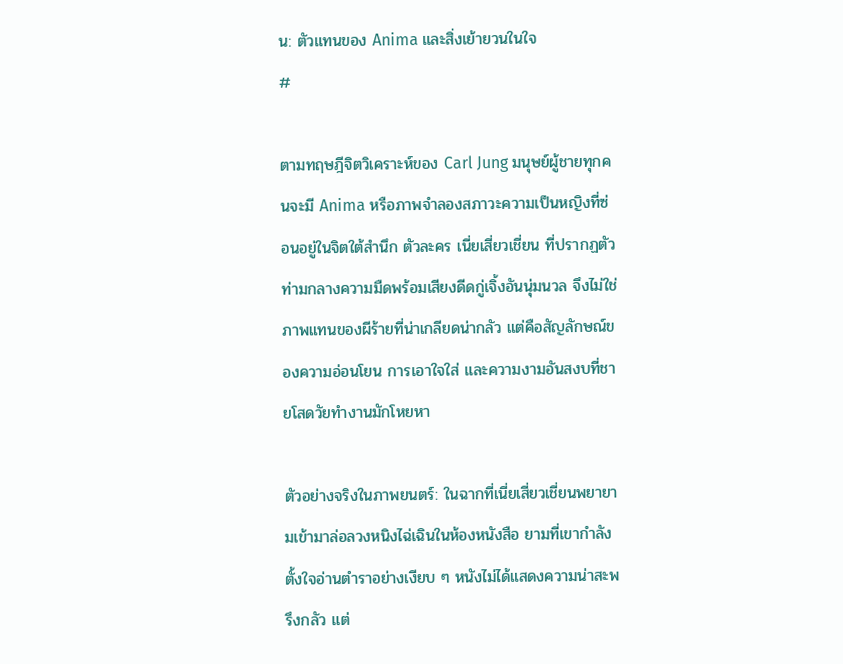น: ตัวแทนของ Anima และสิ่งเย้ายวนในใจ
#

ตามทฤษฎีจิตวิเคราะห์ของ Carl Jung มนุษย์ผู้ชายทุกคนจะมี Anima หรือภาพจำลองสภาวะความเป็นหญิงที่ซ่อนอยู่ในจิตใต้สำนึก ตัวละคร เนี่ยเสี่ยวเชี่ยน ที่ปรากฏตัวท่ามกลางความมืดพร้อมเสียงดีดกู่เจิ้งอันนุ่มนวล จึงไม่ใช่ภาพแทนของผีร้ายที่น่าเกลียดน่ากลัว แต่คือสัญลักษณ์ของความอ่อนโยน การเอาใจใส่ และความงามอันสงบที่ชายโสดวัยทำงานมักโหยหา

ตัวอย่างจริงในภาพยนตร์: ในฉากที่เนี่ยเสี่ยวเชี่ยนพยายามเข้ามาล่อลวงหนิงไฉ่เฉินในห้องหนังสือ ยามที่เขากำลังตั้งใจอ่านตำราอย่างเงียบ ๆ หนังไม่ได้แสดงความน่าสะพรึงกลัว แต่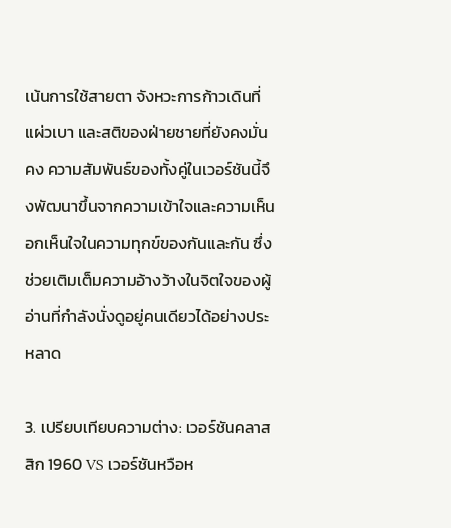เน้นการใช้สายตา จังหวะการก้าวเดินที่แผ่วเบา และสติของฝ่ายชายที่ยังคงมั่นคง ความสัมพันธ์ของทั้งคู่ในเวอร์ชันนี้จึงพัฒนาขึ้นจากความเข้าใจและความเห็นอกเห็นใจในความทุกข์ของกันและกัน ซึ่งช่วยเติมเต็มความอ้างว้างในจิตใจของผู้อ่านที่กำลังนั่งดูอยู่คนเดียวได้อย่างประหลาด

3. เปรียบเทียบความต่าง: เวอร์ชันคลาสสิก 1960 VS เวอร์ชันหวือห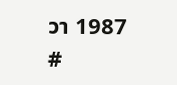วา 1987
#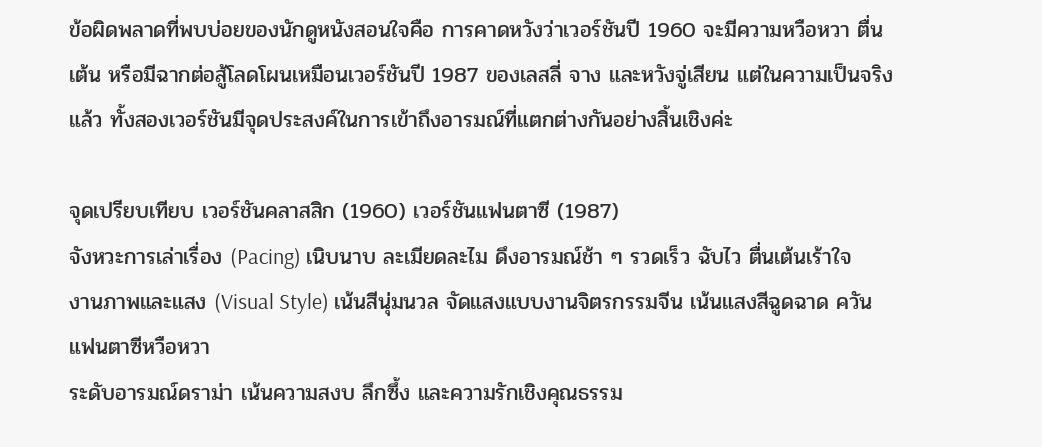ข้อผิดพลาดที่พบบ่อยของนักดูหนังสอนใจคือ การคาดหวังว่าเวอร์ชันปี 1960 จะมีความหวือหวา ตื่นเต้น หรือมีฉากต่อสู้โลดโผนเหมือนเวอร์ชันปี 1987 ของเลสลี่ จาง และหวังจู่เสียน แต่ในความเป็นจริงแล้ว ทั้งสองเวอร์ชันมีจุดประสงค์ในการเข้าถึงอารมณ์ที่แตกต่างกันอย่างสิ้นเชิงค่ะ

จุดเปรียบเทียบ เวอร์ชันคลาสสิก (1960) เวอร์ชันแฟนตาซี (1987)
จังหวะการเล่าเรื่อง (Pacing) เนิบนาบ ละเมียดละไม ดึงอารมณ์ช้า ๆ รวดเร็ว ฉับไว ตื่นเต้นเร้าใจ
งานภาพและแสง (Visual Style) เน้นสีนุ่มนวล จัดแสงแบบงานจิตรกรรมจีน เน้นแสงสีฉูดฉาด ควัน แฟนตาซีหวือหวา
ระดับอารมณ์ดราม่า เน้นความสงบ ลึกซึ้ง และความรักเชิงคุณธรรม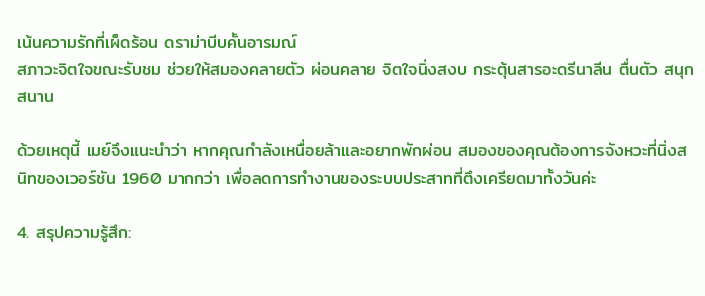เน้นความรักที่เผ็ดร้อน ดราม่าบีบคั้นอารมณ์
สภาวะจิตใจขณะรับชม ช่วยให้สมองคลายตัว ผ่อนคลาย จิตใจนิ่งสงบ กระตุ้นสารอะดรีนาลีน ตื่นตัว สนุกสนาน

ด้วยเหตุนี้ เมย์จึงแนะนำว่า หากคุณกำลังเหนื่อยล้าและอยากพักผ่อน สมองของคุณต้องการจังหวะที่นิ่งสนิทของเวอร์ชัน 1960 มากกว่า เพื่อลดการทำงานของระบบประสาทที่ตึงเครียดมาทั้งวันค่ะ

4. สรุปความรู้สึก: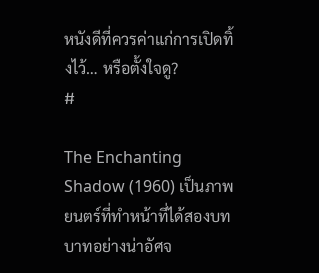หนังดีที่ควรค่าแก่การเปิดทิ้งไว้… หรือตั้งใจดู?
#

The Enchanting Shadow (1960) เป็นภาพยนตร์ที่ทำหน้าที่ได้สองบทบาทอย่างน่าอัศจ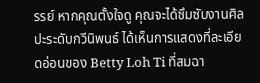รรย์ หากคุณตั้งใจดู คุณจะได้ซึมซับงานศิลปะระดับกวีนิพนธ์ ได้เห็นการแสดงที่ละเอียดอ่อนของ Betty Loh Ti ที่สมฉา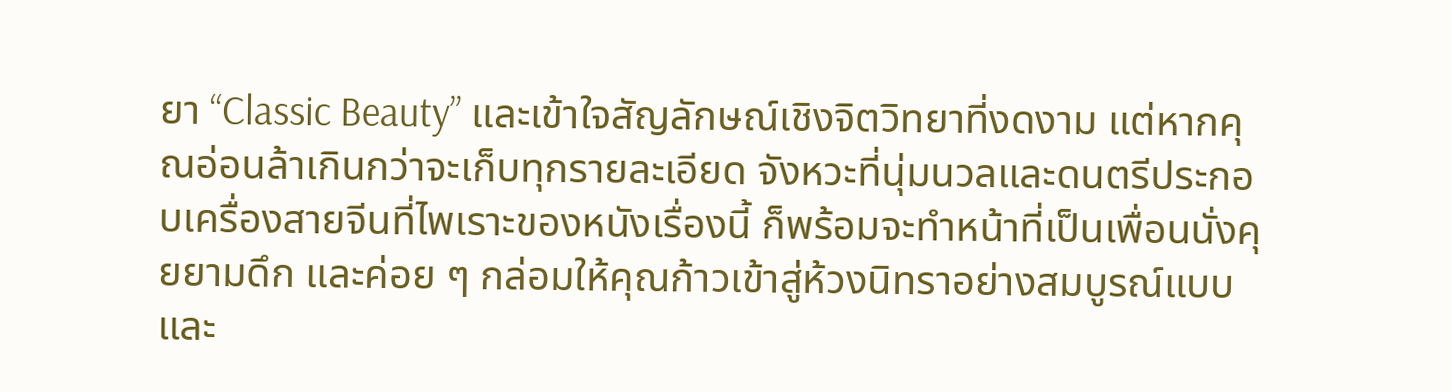ยา “Classic Beauty” และเข้าใจสัญลักษณ์เชิงจิตวิทยาที่งดงาม แต่หากคุณอ่อนล้าเกินกว่าจะเก็บทุกรายละเอียด จังหวะที่นุ่มนวลและดนตรีประกอบเครื่องสายจีนที่ไพเราะของหนังเรื่องนี้ ก็พร้อมจะทำหน้าที่เป็นเพื่อนนั่งคุยยามดึก และค่อย ๆ กล่อมให้คุณก้าวเข้าสู่ห้วงนิทราอย่างสมบูรณ์แบบและ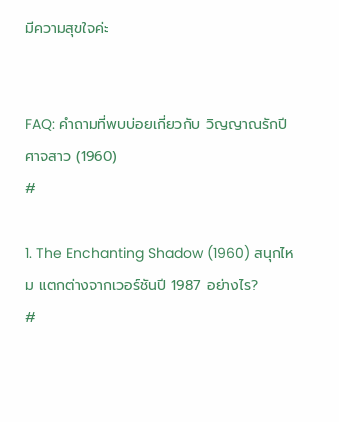มีความสุขใจค่ะ


FAQ: คำถามที่พบบ่อยเกี่ยวกับ วิญญาณรักปีศาจสาว (1960)
#

1. The Enchanting Shadow (1960) สนุกไหม แตกต่างจากเวอร์ชันปี 1987 อย่างไร?
#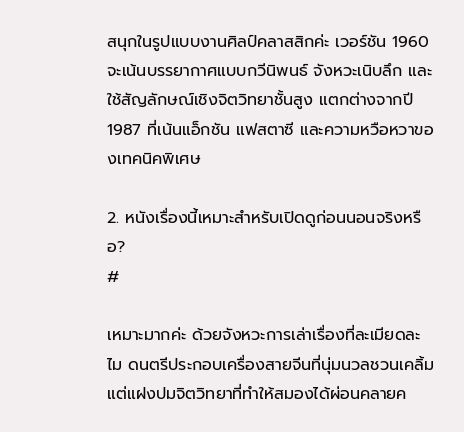สนุกในรูปแบบงานศิลป์คลาสสิกค่ะ เวอร์ชัน 1960 จะเน้นบรรยากาศแบบกวีนิพนธ์ จังหวะเนิบลึก และใช้สัญลักษณ์เชิงจิตวิทยาชั้นสูง แตกต่างจากปี 1987 ที่เน้นแอ็กชัน แฟสตาซี และความหวือหวาของเทคนิคพิเศษ

2. หนังเรื่องนี้เหมาะสำหรับเปิดดูก่อนนอนจริงหรือ?
#

เหมาะมากค่ะ ด้วยจังหวะการเล่าเรื่องที่ละเมียดละไม ดนตรีประกอบเครื่องสายจีนที่นุ่มนวลชวนเคลิ้ม แต่แฝงปมจิตวิทยาที่ทำให้สมองได้ผ่อนคลายค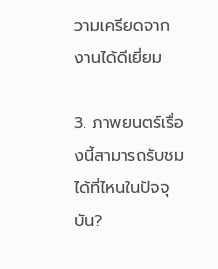วามเครียดจากงานได้ดีเยี่ยม

3. ภาพยนตร์เรื่องนี้สามารถรับชมได้ที่ไหนในปัจจุบัน?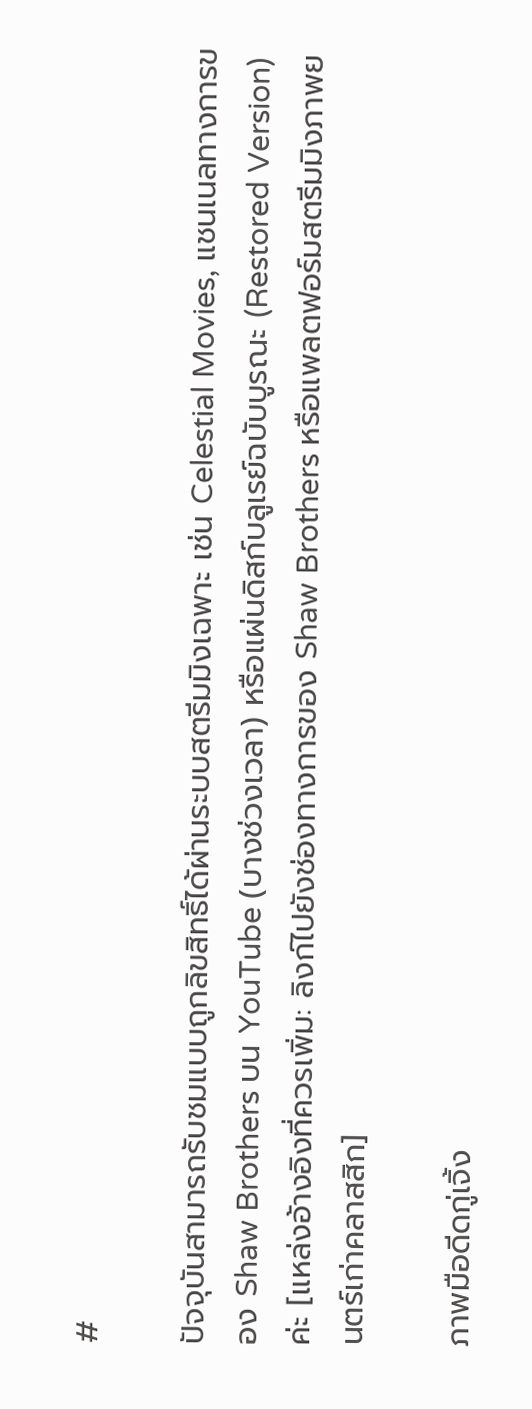#

ปัจจุบันสามารถรับชมแบบถูกลิขสิทธิ์ได้ผ่านระบบสตรีมมิงเฉพาะ เช่น Celestial Movies, แชนเนลทางการของ Shaw Brothers บน YouTube (บางช่วงเวลา) หรือแผ่นดิสก์บลูเรย์ฉบับบูรณะ (Restored Version) ค่ะ [แหล่งอ้างอิงที่ควรเพิ่ม: ลิงก์ไปยังช่องทางการของ Shaw Brothers หรือแพลตฟอร์มสตรีมมิงภาพยนตร์เก่าคลาสสิก]

ภาพมือดีดกู่เจิ้ง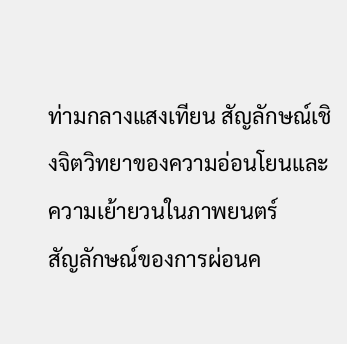ท่ามกลางแสงเทียน สัญลักษณ์เชิงจิตวิทยาของความอ่อนโยนและความเย้ายวนในภาพยนตร์
สัญลักษณ์ของการผ่อนค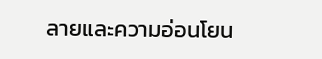ลายและความอ่อนโยน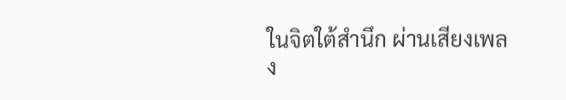ในจิตใต้สำนึก ผ่านเสียงเพลง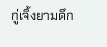กู่เจิ้งยามดึก